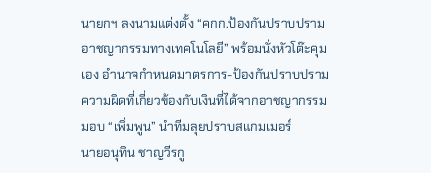นายกฯ ลงนามแต่งตั้ง “คกก.ป้องกันปราบปรามอาชญากรรมทางเทคโนโลยี” พร้อมนั่งหัวโต๊ะคุมเอง อำนาจกำหนดมาตรการ-ป้องกันปราบปรามความผิดที่เกี่ยวข้องกับเงินที่ได้จากอาชญากรรม มอบ “เพิ่มพูน” นำทีมลุยปราบสแกมเมอร์
นายอนุทิน ชาญวีรกู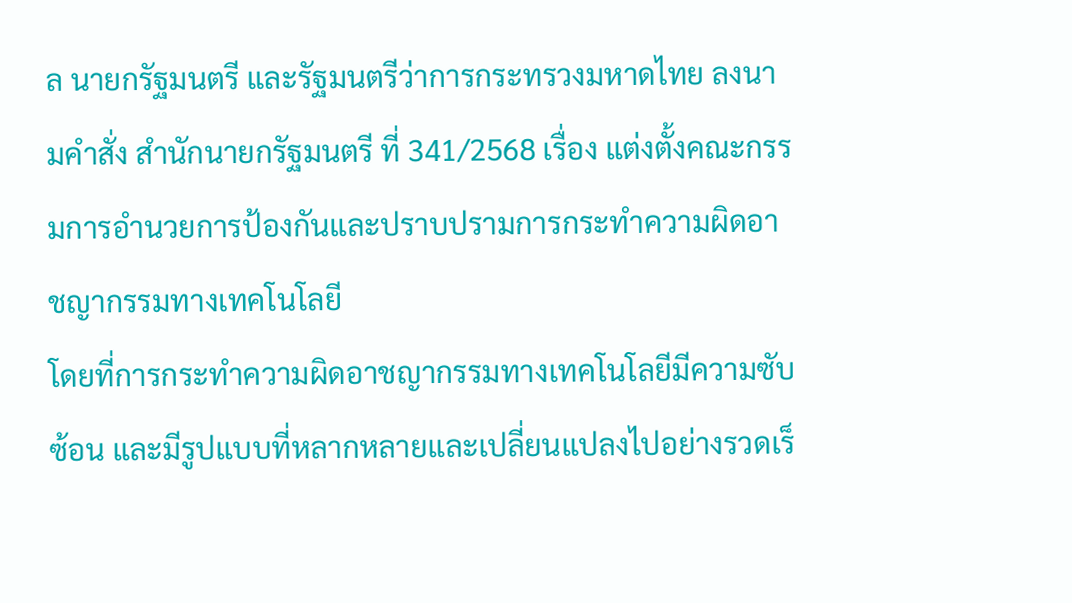ล นายกรัฐมนตรี และรัฐมนตรีว่าการกระทรวงมหาดไทย ลงนามคำสั่ง สำนักนายกรัฐมนตรี ที่ 341/2568 เรื่อง แต่งตั้งคณะกรรมการอำนวยการป้องกันและปราบปรามการกระทำความผิดอาชญากรรมทางเทคโนโลยี
โดยที่การกระทำความผิดอาชญากรรมทางเทคโนโลยีมีความซับซ้อน และมีรูปแบบที่หลากหลายและเปลี่ยนแปลงไปอย่างรวดเร็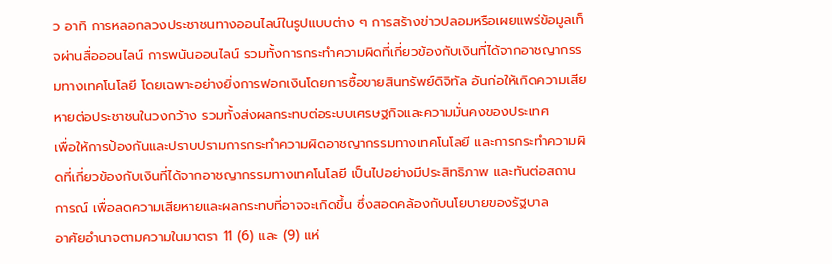ว อาทิ การหลอกลวงประชาชนทางออนไลน์ในรูปแบบต่าง ๆ การสร้างข่าวปลอมหรือเผยแพร่ข้อมูลเท็จผ่านสื่อออนไลน์ การพนันออนไลน์ รวมทั้งการกระทำความผิดที่เกี่ยวข้องกับเงินที่ได้จากอาชญากรรมทางเทคโนโลยี โดยเฉพาะอย่างยิ่งการฟอกเงินโดยการซื้อขายสินทรัพย์ดิจิทัล อันก่อให้เกิดความเสียหายต่อประชาชนในวงกว้าง รวมทั้งส่งผลกระทบต่อระบบเศรษฐกิจและความมั่นคงของประเทศ
เพื่อให้การป้องกันและปราบปรามการกระทำความผิดอาชญากรรมทางเทคโนโลยี และการกระทำความผิดที่เกี่ยวข้องกับเงินที่ได้จากอาชญากรรมทางเทคโนโลยี เป็นไปอย่างมีประสิทธิภาพ และทันต่อสถานการณ์ เพื่อลดความเสียหายและผลกระทบที่อาจจะเกิดขึ้น ซึ่งสอดคล้องกับนโยบายของรัฐบาล
อาศัยอำนาจตามความในมาตรา 11 (6) และ (9) แห่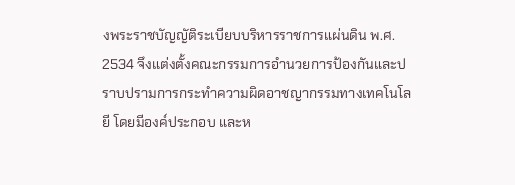งพระราชบัญญัติระเบียบบริหารราชการแผ่นดิน พ.ศ. 2534 จึงแต่งตั้งคณะกรรมการอำนวยการป้องกันและปราบปรามการกระทำความผิดอาชญากรรมทางเทคโนโลยี โดยมีองค์ประกอบ และห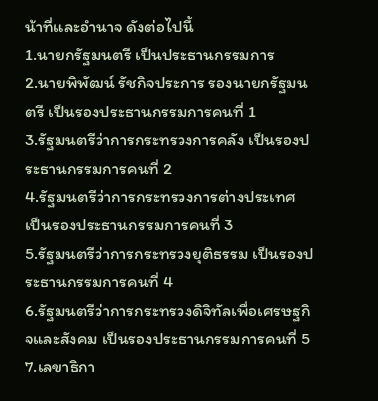น้าที่และอำนาจ ดังต่อไปนี้
1.นายกรัฐมนตรี เป็นประธานกรรมการ
2.นายพิพัฒน์ รัชกิจประการ รองนายกรัฐมนตรี เป็นรองประธานกรรมการคนที่ 1
3.รัฐมนตรีว่าการกระทรวงการคลัง เป็นรองประธานกรรมการคนที่ 2
4.รัฐมนตรีว่าการกระทรวงการต่างประเทศ เป็นรองประธานกรรมการคนที่ 3
5.รัฐมนตรีว่าการกระทรวงยุติธรรม เป็นรองประธานกรรมการคนที่ 4
6.รัฐมนตรีว่าการกระทรวงดิจิทัลเพื่อเศรษฐกิจและสังคม เป็นรองประธานกรรมการคนที่ 5
7.เลขาธิกา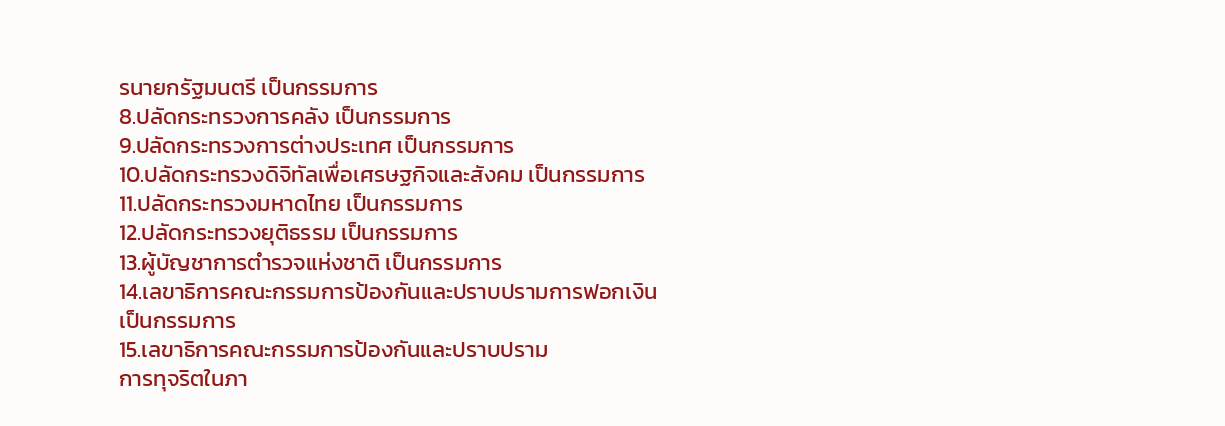รนายกรัฐมนตรี เป็นกรรมการ
8.ปลัดกระทรวงการคลัง เป็นกรรมการ
9.ปลัดกระทรวงการต่างประเทศ เป็นกรรมการ
10.ปลัดกระทรวงดิจิทัลเพื่อเศรษฐกิจและสังคม เป็นกรรมการ
11.ปลัดกระทรวงมหาดไทย เป็นกรรมการ
12.ปลัดกระทรวงยุติธรรม เป็นกรรมการ
13.ผู้บัญชาการตำรวจแห่งชาติ เป็นกรรมการ
14.เลขาธิการคณะกรรมการป้องกันและปราบปรามการฟอกเงิน เป็นกรรมการ
15.เลขาธิการคณะกรรมการป้องกันและปราบปราม
การทุจริตในภา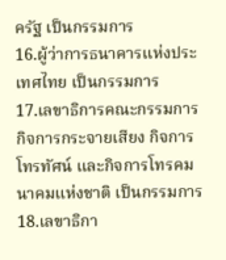ครัฐ เป็นกรรมการ
16.ผู้ว่าการธนาคารแห่งประเทศไทย เป็นกรรมการ
17.เลขาธิการคณะกรรมการกิจการกระจายเสียง กิจการโทรทัศน์ และกิจการโทรคมนาคมแห่งชาติ เป็นกรรมการ
18.เลขาธิกา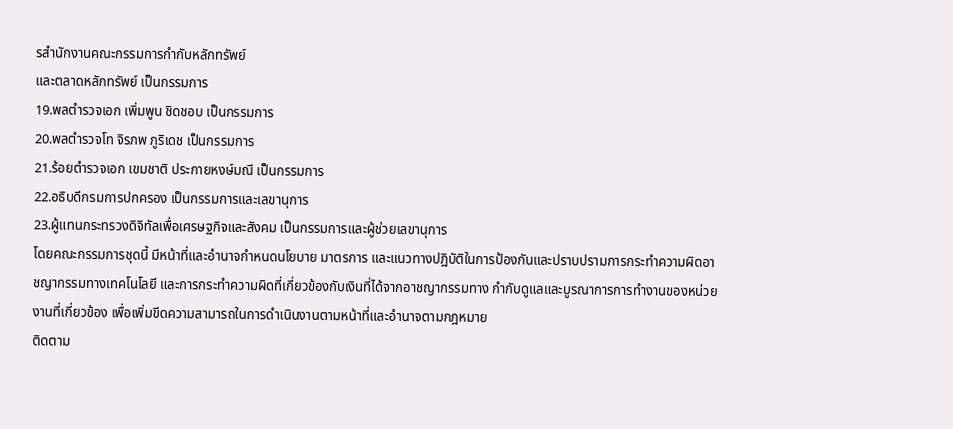รสำนักงานคณะกรรมการกำกับหลักทรัพย์
และตลาดหลักทรัพย์ เป็นกรรมการ
19.พลตำรวจเอก เพิ่มพูน ชิดชอบ เป็นกรรมการ
20.พลตำรวจโท จิรภพ ภูริเดช เป็นกรรมการ
21.ร้อยตำรวจเอก เขมชาติ ประกายหงษ์มณี เป็นกรรมการ
22.อธิบดีกรมการปกครอง เป็นกรรมการและเลขานุการ
23.ผู้แทนกระทรวงดิจิทัลเพื่อเศรษฐกิจและสังคม เป็นกรรมการและผู้ช่วยเลขานุการ
โดยคณะกรรมการชุดนี้ มีหน้าที่และอำนาจกำหนดนโยบาย มาตรการ และแนวทางปฏิบัติในการป้องกันและปราบปรามการกระทำความผิดอาชญากรรมทางเทคโนโลยี และการกระทำความผิดที่เกี่ยวข้องกับเงินที่ได้จากอาชญากรรมทาง กำกับดูแลและบูรณาการการทำงานของหน่วยงานที่เกี่ยวข้อง เพื่อเพิ่มขีดความสามารถในการดำเนินงานตามหน้าที่และอำนาจตามกฎหมาย
ติดตาม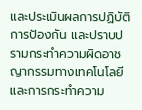และประเมินผลการปฏิบัติการป้องกัน และปราบปรามกระทำความผิดอาชญากรรมทางเทคโนโลยี และการกระทำความ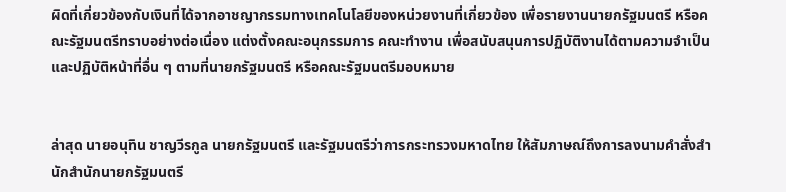ผิดที่เกี่ยวข้องกับเงินที่ได้จากอาชญากรรมทางเทคโนโลยีของหน่วยงานที่เกี่ยวข้อง เพื่อรายงานนายกรัฐมนตรี หรือคณะรัฐมนตรีทราบอย่างต่อเนื่อง แต่งตั้งคณะอนุกรรมการ คณะทำงาน เพื่อสนับสนุนการปฏิบัติงานได้ตามความจำเป็น และปฏิบัติหน้าที่อื่น ๆ ตามที่นายกรัฐมนตรี หรือคณะรัฐมนตรีมอบหมาย


ล่าสุด นายอนุทิน ชาญวีรกูล นายกรัฐมนตรี และรัฐมนตรีว่าการกระทรวงมหาดไทย ให้สัมภาษณ์ถึงการลงนามคำสั่งสำนักสำนักนายกรัฐมนตรี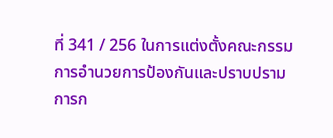ที่ 341 / 256 ในการแต่งตั้งคณะกรรมการอำนวยการป้องกันและปราบปรามการก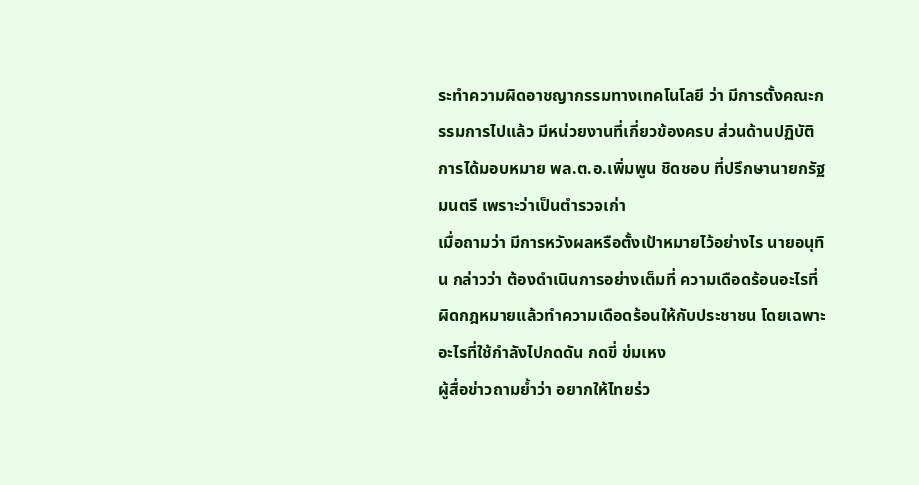ระทำความผิดอาชญากรรมทางเทคโนโลยี ว่า มีการตั้งคณะกรรมการไปแล้ว มีหน่วยงานที่เกี่ยวข้องครบ ส่วนด้านปฏิบัติการได้มอบหมาย พล.ต.อ.เพิ่มพูน ชิดชอบ ที่ปรึกษานายกรัฐมนตรี เพราะว่าเป็นตำรวจเก่า
เมื่อถามว่า มีการหวังผลหรือตั้งเป้าหมายไว้อย่างไร นายอนุทิน กล่าวว่า ต้องดำเนินการอย่างเต็มที่ ความเดือดร้อนอะไรที่ผิดกฎหมายแล้วทำความเดือดร้อนให้กับประชาชน โดยเฉพาะอะไรที่ใช้กำลังไปกดดัน กดขี่ ข่มเหง
ผู้สื่อข่าวถามย้ำว่า อยากให้ไทยร่ว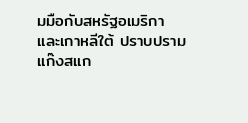มมือกับสหรัฐอเมริกา และเกาหลีใต้ ปราบปรามแก๊งสแก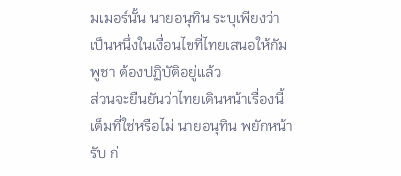มเมอร์นั้น นายอนุทิน ระบุเพียงว่า เป็นหนึ่งในเงื่อนไขที่ไทยเสนอให้กัมพูชา ต้องปฏิบัติอยู่แล้ว
ส่วนจะยืนยันว่าไทยเดินหน้าเรื่องนี้เต็มที่ใช่หรือไม่ นายอนุทิน พยักหน้ารับ ก่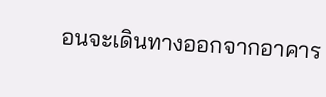อนจะเดินทางออกจากอาคาร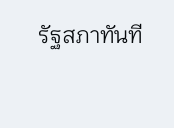รัฐสภาทันที